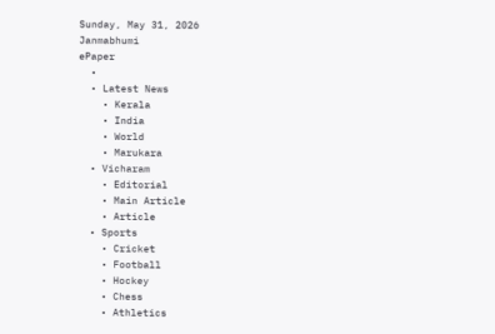Sunday, May 31, 2026
Janmabhumi
ePaper
  •
  • Latest News
    • Kerala
    • India
    • World
    • Marukara
  • Vicharam
    • Editorial
    • Main Article
    • Article
  • Sports
    • Cricket
    • Football
    • Hockey
    • Chess
    • Athletics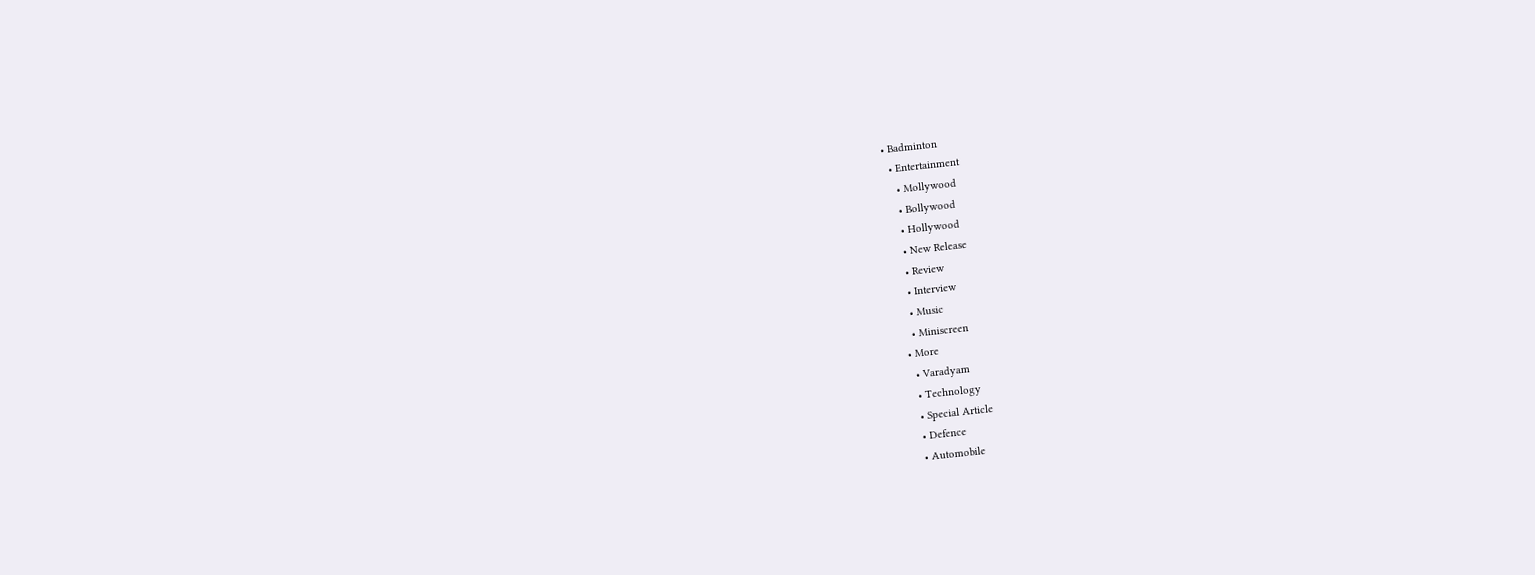• Badminton
  • Entertainment
    • Mollywood
    • Bollywood
    • Hollywood
    • New Release
    • Review
    • Interview
    • Music
    • Miniscreen
  • More
    • Varadyam
    • Technology
    • Special Article
    • Defence
    • Automobile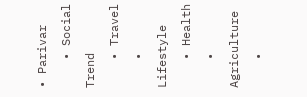• Parivar
    • Social Trend
    • Travel
    • Lifestyle
    • Health
    • Agriculture
    •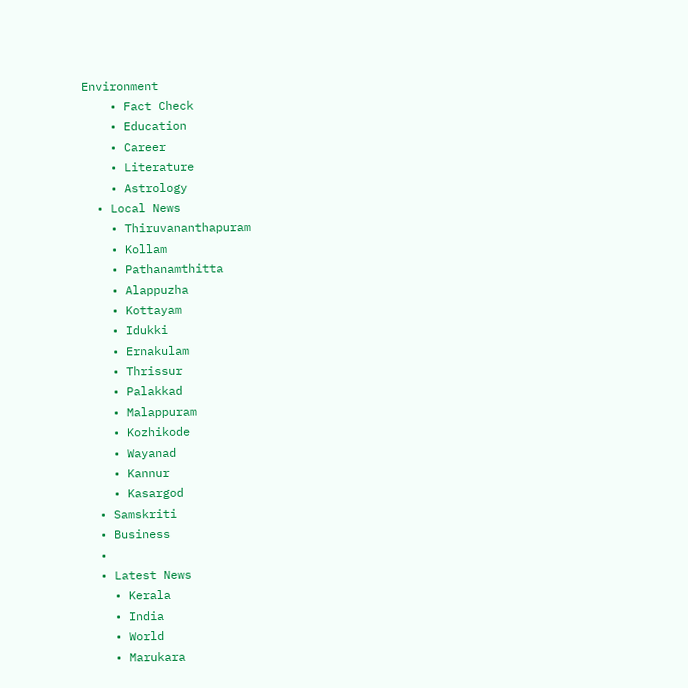Environment
    • Fact Check
    • Education
    • Career
    • Literature
    • Astrology
  • Local News
    • Thiruvananthapuram
    • Kollam
    • Pathanamthitta
    • Alappuzha
    • Kottayam
    • Idukki
    • Ernakulam
    • Thrissur
    • Palakkad
    • Malappuram
    • Kozhikode
    • Wayanad
    • Kannur
    • Kasargod
  • Samskriti
  • Business
  •
  • Latest News
    • Kerala
    • India
    • World
    • Marukara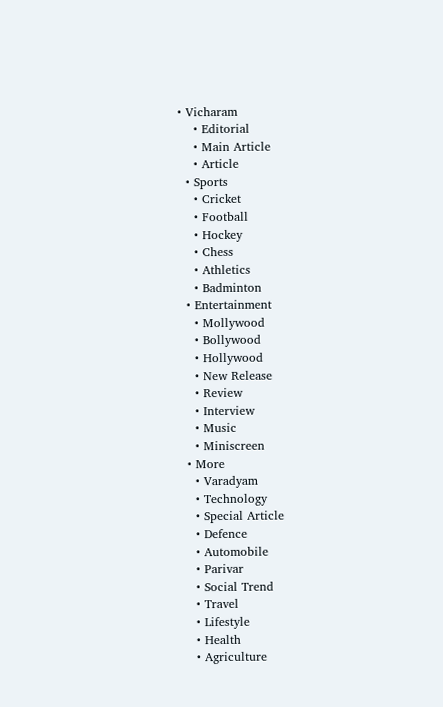• Vicharam
    • Editorial
    • Main Article
    • Article
  • Sports
    • Cricket
    • Football
    • Hockey
    • Chess
    • Athletics
    • Badminton
  • Entertainment
    • Mollywood
    • Bollywood
    • Hollywood
    • New Release
    • Review
    • Interview
    • Music
    • Miniscreen
  • More
    • Varadyam
    • Technology
    • Special Article
    • Defence
    • Automobile
    • Parivar
    • Social Trend
    • Travel
    • Lifestyle
    • Health
    • Agriculture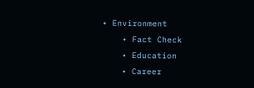• Environment
    • Fact Check
    • Education
    • Career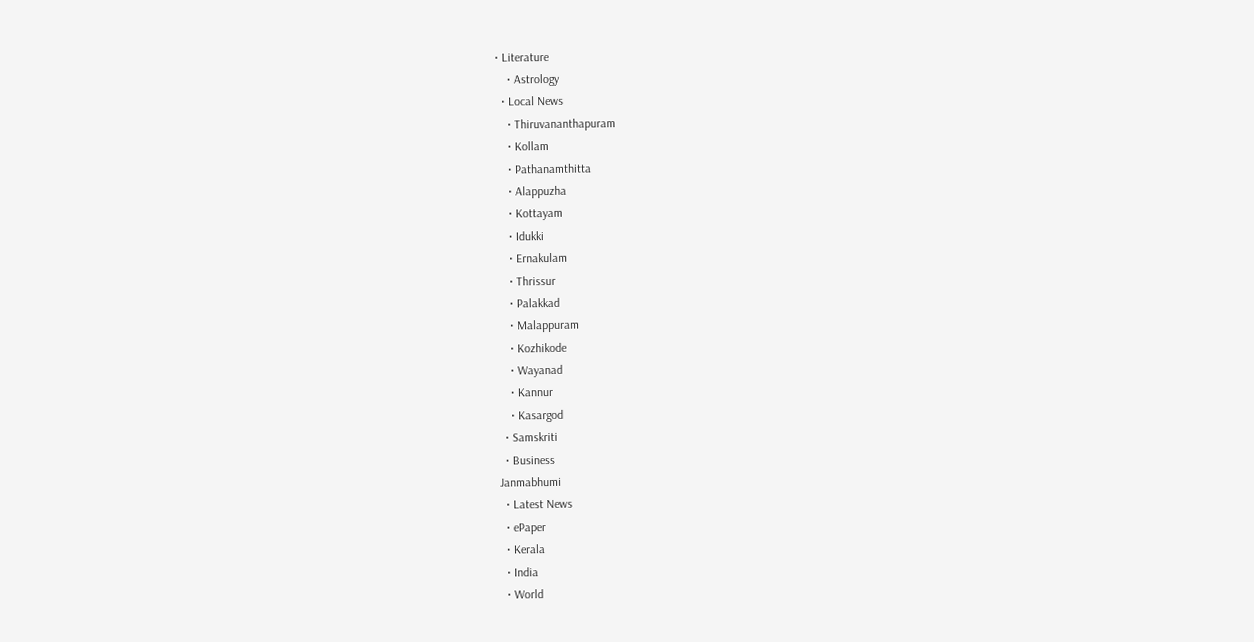• Literature
    • Astrology
  • Local News
    • Thiruvananthapuram
    • Kollam
    • Pathanamthitta
    • Alappuzha
    • Kottayam
    • Idukki
    • Ernakulam
    • Thrissur
    • Palakkad
    • Malappuram
    • Kozhikode
    • Wayanad
    • Kannur
    • Kasargod
  • Samskriti
  • Business
Janmabhumi
  • Latest News
  • ePaper
  • Kerala
  • India
  • World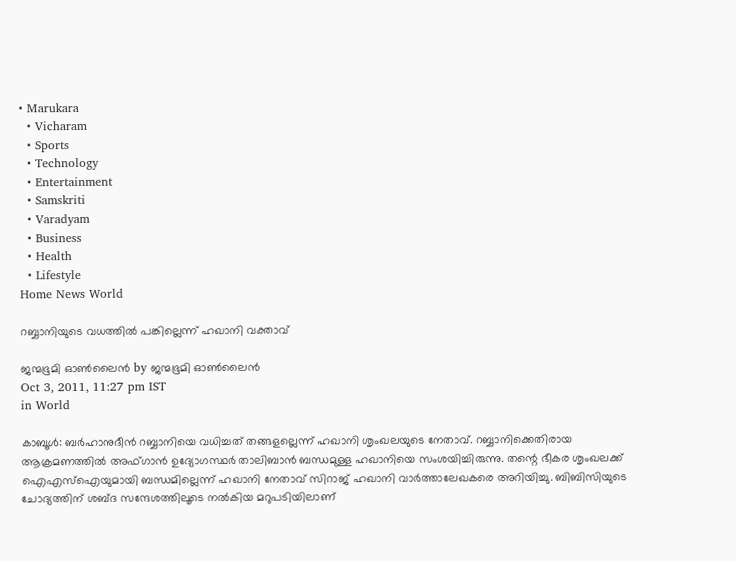• Marukara
  • Vicharam
  • Sports
  • Technology
  • Entertainment
  • Samskriti
  • Varadyam
  • Business
  • Health
  • Lifestyle
Home News World

റബ്ബാനിയുടെ വധത്തില്‍ പങ്കില്ലെന്ന്‌ ഹഖാനി വക്താവ്‌

ജന്മഭൂമി ഓണ്‍ലൈന്‍ by ജന്മഭൂമി ഓണ്‍ലൈന്‍
Oct 3, 2011, 11:27 pm IST
in World

കാബൂള്‍: ബര്‍ഹാനുദീന്‍ റബ്ബാനിയെ വധിച്ചത്‌ തങ്ങളല്ലെന്ന്‌ ഹഖാനി ശൃംഖലയുടെ നേതാവ്‌. റബ്ബാനിക്കെതിരായ ആക്രമണത്തില്‍ അഫ്ഗാന്‍ ഉദ്യോഗസ്ഥര്‍ താലിബാന്‍ ബന്ധമുള്ള ഹഖാനിയെ സംശയിച്ചിരുന്നു. തന്റെ ഭീകര ശൃംഖലക്ക്‌ ഐഎസ്‌ഐയുമായി ബന്ധമില്ലെന്ന്‌ ഹഖാനി നേതാവ്‌ സിറാജ്‌ ഹഖാനി വാര്‍ത്താലേഖകരെ അറിയിച്ചു. ബിബിസിയുടെ ചോദ്യത്തിന്‌ ശബ്ദ സന്ദേശത്തിലൂടെ നല്‍കിയ മറുപടിയിലാണ്‌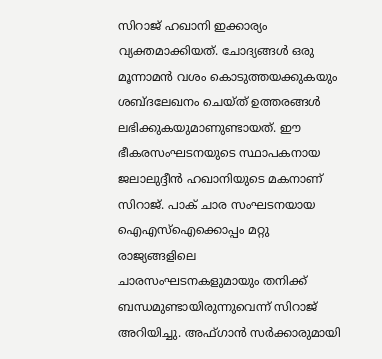സിറാജ്‌ ഹഖാനി ഇക്കാര്യം വ്യക്തമാക്കിയത്‌. ചോദ്യങ്ങള്‍ ഒരു മൂന്നാമന്‍ വശം കൊടുത്തയക്കുകയും ശബ്ദലേഖനം ചെയ്ത്‌ ഉത്തരങ്ങള്‍ ലഭിക്കുകയുമാണുണ്ടായത്‌. ഈ ഭീകരസംഘടനയുടെ സ്ഥാപകനായ ജലാലുദ്ദീന്‍ ഹഖാനിയുടെ മകനാണ്‌ സിറാജ്‌. പാക്‌ ചാര സംഘടനയായ ഐഎസ്‌ഐക്കൊപ്പം മറ്റു രാജ്യങ്ങളിലെ ചാരസംഘടനകളുമായും തനിക്ക്‌ ബന്ധമുണ്ടായിരുന്നുവെന്ന്‌ സിറാജ്‌ അറിയിച്ചു. അഫ്ഗാന്‍ സര്‍ക്കാരുമായി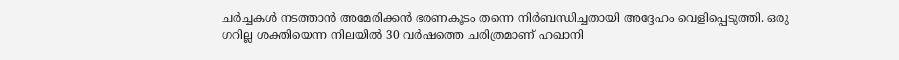ചര്‍ച്ചകള്‍ നടത്താന്‍ അമേരിക്കന്‍ ഭരണകൂടം തന്നെ നിര്‍ബന്ധിച്ചതായി അദ്ദേഹം വെളിപ്പെടുത്തി. ഒരു ഗറില്ല ശക്തിയെന്ന നിലയില്‍ 30 വര്‍ഷത്തെ ചരിത്രമാണ്‌ ഹഖാനി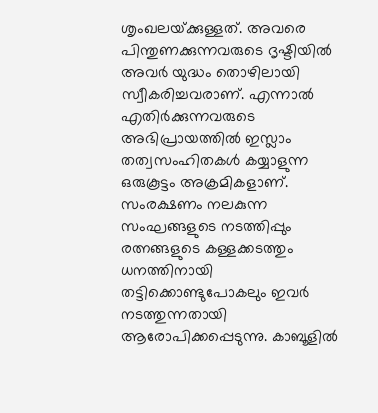ശൃംഖലയ്‌ക്കുള്ളത്‌. അവരെ പിന്തുണക്കുന്നവരുടെ ദൃഷ്ടിയില്‍ അവര്‍ യുദ്ധം തൊഴിലായി സ്വീകരിച്ചവരാണ്‌. എന്നാല്‍ എതിര്‍ക്കുന്നവരുടെ അഭിപ്രായത്തില്‍ ഇസ്ലാം തത്വസംഹിതകള്‍ കയ്യാളുന്ന ഒരുകൂട്ടം അക്രമികളാണ്‌. സംരക്ഷണം നലകുന്ന സംഘങ്ങളുടെ നടത്തിപ്പും രത്നങ്ങളുടെ കള്ളക്കടത്തും ധനത്തിനായി തട്ടിക്കൊണ്ടുപോകലും ഇവര്‍ നടത്തുന്നതായി ആരോപിക്കപ്പെടുന്നു. കാബൂളില്‍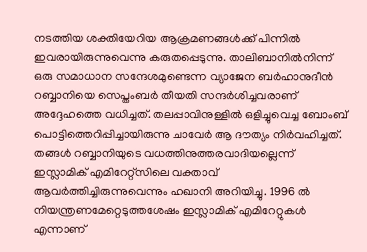നടത്തിയ ശക്തിയേറിയ ആക്രമണങ്ങള്‍ക്ക്‌ പിന്നില്‍ ഇവരായിരുന്നുവെന്നു കരുതപ്പെടുന്നു. താലിബാനില്‍നിന്ന്‌ ഒരു സമാധാന സന്ദേശമുണ്ടെന്ന വ്യാജേന ബര്‍ഹാനുദീന്‍ റബ്ബാനിയെ സെപ്തംബര്‍ തീയതി സന്ദര്‍ശിച്ചവരാണ്‌ അദ്ദേഹത്തെ വധിച്ചത്‌. തലപ്പാവിനുള്ളില്‍ ഒളിച്ചുവെച്ച ബോംബ്‌ പൊട്ടിത്തെറിപ്പിച്ചായിരുന്നു ചാവേര്‍ ആ ദൗത്യം നിര്‍വഹിച്ചത്‌. തങ്ങള്‍ റബ്ബാനിയുടെ വധത്തിനുത്തരവാദിയല്ലെന്ന്‌ ഇസ്ലാമിക്‌ എമിറേറ്റ്സിലെ വക്താവ്‌ ആവര്‍ത്തിച്ചിരുന്നുവെന്നും ഹഖാനി അറിയിച്ചു. 1996 ല്‍ നിയന്ത്രണമേറ്റെടുത്തശേഷം ഇസ്ലാമിക്‌ എമിറേറ്റുകള്‍ എന്നാണ്‌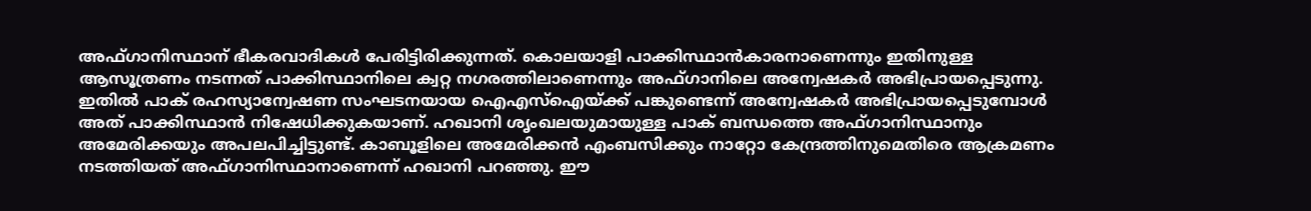അഫ്ഗാനിസ്ഥാന്‌ ഭീകരവാദികള്‍ പേരിട്ടിരിക്കുന്നത്‌. കൊലയാളി പാക്കിസ്ഥാന്‍കാരനാണെന്നും ഇതിനുള്ള ആസൂത്രണം നടന്നത്‌ പാക്കിസ്ഥാനിലെ ക്വറ്റ നഗരത്തിലാണെന്നും അഫ്ഗാനിലെ അന്വേഷകര്‍ അഭിപ്രായപ്പെടുന്നു. ഇതില്‍ പാക്‌ രഹസ്യാന്വേഷണ സംഘടനയായ ഐഎസ്‌ഐയ്‌ക്ക്‌ പങ്കുണ്ടെന്ന്‌ അന്വേഷകര്‍ അഭിപ്രായപ്പെടുമ്പോള്‍ അത്‌ പാക്കിസ്ഥാന്‍ നിഷേധിക്കുകയാണ്‌. ഹഖാനി ശൃംഖലയുമായുള്ള പാക്‌ ബന്ധത്തെ അഫ്ഗാനിസ്ഥാനും അമേരിക്കയും അപലപിച്ചിട്ടുണ്ട്‌. കാബൂളിലെ അമേരിക്കന്‍ എംബസിക്കും നാറ്റോ കേന്ദ്രത്തിനുമെതിരെ ആക്രമണം നടത്തിയത്‌ അഫ്ഗാനിസ്ഥാനാണെന്ന്‌ ഹഖാനി പറഞ്ഞു. ഈ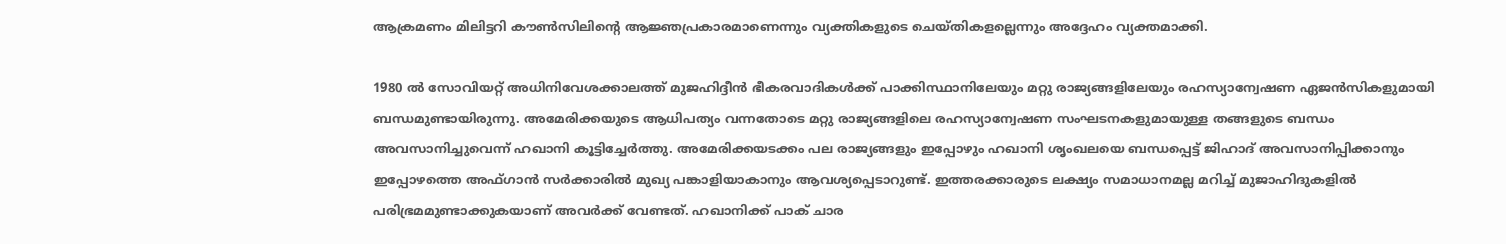ആക്രമണം മിലിട്ടറി കൗണ്‍സിലിന്റെ ആജ്ഞപ്രകാരമാണെന്നും വ്യക്തികളുടെ ചെയ്തികളല്ലെന്നും അദ്ദേഹം വ്യക്തമാക്കി.

1980 ല്‍ സോവിയറ്റ്‌ അധിനിവേശക്കാലത്ത്‌ മുജഹിദ്ദീന്‍ ഭീകരവാദികള്‍ക്ക്‌ പാക്കിസ്ഥാനിലേയും മറ്റു രാജ്യങ്ങളിലേയും രഹസ്യാന്വേഷണ ഏജന്‍സികളുമായി ബന്ധമുണ്ടായിരുന്നു. അമേരിക്കയുടെ ആധിപത്യം വന്നതോടെ മറ്റു രാജ്യങ്ങളിലെ രഹസ്യാന്വേഷണ സംഘടനകളുമായുള്ള തങ്ങളുടെ ബന്ധം അവസാനിച്ചുവെന്ന്‌ ഹഖാനി കൂട്ടിച്ചേര്‍ത്തു. അമേരിക്കയടക്കം പല രാജ്യങ്ങളും ഇപ്പോഴും ഹഖാനി ശൃംഖലയെ ബന്ധപ്പെട്ട്‌ ജിഹാദ്‌ അവസാനിപ്പിക്കാനും ഇപ്പോഴത്തെ അഫ്ഗാന്‍ സര്‍ക്കാരില്‍ മുഖ്യ പങ്കാളിയാകാനും ആവശ്യപ്പെടാറുണ്ട്‌. ഇത്തരക്കാരുടെ ലക്ഷ്യം സമാധാനമല്ല മറിച്ച്‌ മുജാഹിദുകളില്‍ പരിഭ്രമമുണ്ടാക്കുകയാണ്‌ അവര്‍ക്ക്‌ വേണ്ടത്‌. ഹഖാനിക്ക്‌ പാക്‌ ചാര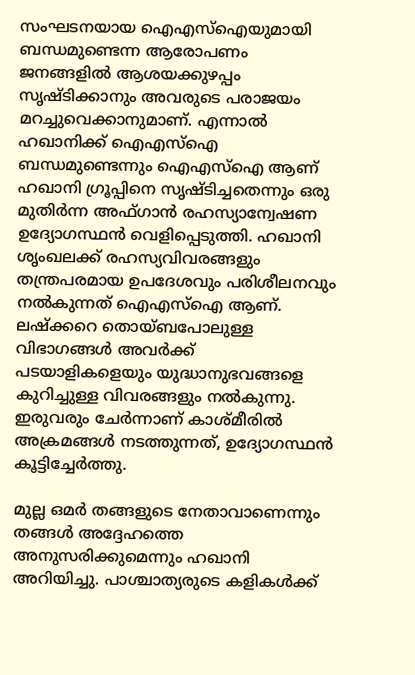സംഘടനയായ ഐഎസ്‌ഐയുമായി ബന്ധമുണ്ടെന്ന ആരോപണം ജനങ്ങളില്‍ ആശയക്കുഴപ്പം സൃഷ്ടിക്കാനും അവരുടെ പരാജയം മറച്ചുവെക്കാനുമാണ്‌. എന്നാല്‍ ഹഖാനിക്ക്‌ ഐഎസ്‌ഐ ബന്ധമുണ്ടെന്നും ഐഎസ്‌ഐ ആണ്‌ ഹഖാനി ഗ്രൂപ്പിനെ സൃഷ്ടിച്ചതെന്നും ഒരു മുതിര്‍ന്ന അഫ്ഗാന്‍ രഹസ്യാന്വേഷണ ഉദ്യോഗസ്ഥന്‍ വെളിപ്പെടുത്തി. ഹഖാനി ശൃംഖലക്ക്‌ രഹസ്യവിവരങ്ങളും തന്ത്രപരമായ ഉപദേശവും പരിശീലനവും നല്‍കുന്നത്‌ ഐഎസ്‌ഐ ആണ്‌. ലഷ്ക്കറെ തൊയ്ബപോലുള്ള വിഭാഗങ്ങള്‍ അവര്‍ക്ക്‌ പടയാളികളെയും യുദ്ധാനുഭവങ്ങളെ കുറിച്ചുള്ള വിവരങ്ങളും നല്‍കുന്നു. ഇരുവരും ചേര്‍ന്നാണ്‌ കാശ്മീരില്‍ അക്രമങ്ങള്‍ നടത്തുന്നത്‌, ഉദ്യോഗസ്ഥന്‍ കൂട്ടിച്ചേര്‍ത്തു.

മുല്ല ഒമര്‍ തങ്ങളുടെ നേതാവാണെന്നും തങ്ങള്‍ അദ്ദേഹത്തെ അനുസരിക്കുമെന്നും ഹഖാനി അറിയിച്ചു. പാശ്ചാത്യരുടെ കളികള്‍ക്ക്‌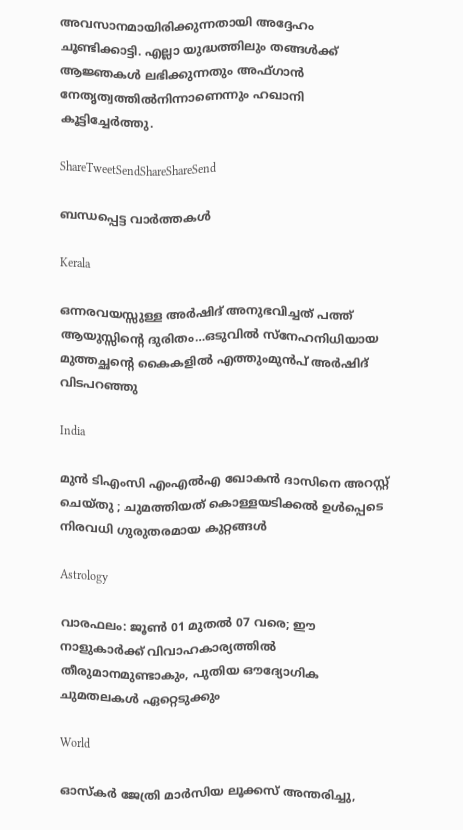അവസാനമായിരിക്കുന്നതായി അദ്ദേഹം ചൂണ്ടിക്കാട്ടി. എല്ലാ യുദ്ധത്തിലും തങ്ങള്‍ക്ക്‌ ആജ്ഞകള്‍ ലഭിക്കുന്നതും അഫ്ഗാന്‍ നേതൃത്വത്തില്‍നിന്നാണെന്നും ഹഖാനി കൂട്ടിച്ചേര്‍ത്തു.

ShareTweetSendShareShareSend

ബന്ധപ്പെട്ട വാര്‍ത്തകള്‍

Kerala

ഒന്നരവയസ്സുള്ള അര്‍ഷിദ് അനുഭവിച്ചത് പത്ത് ആയുസ്സിന്റെ ദുരിതം…ഒടുവില്‍ സ്നേഹനിധിയായ മുത്തച്ഛന്റെ കൈകളില്‍ എത്തുംമുന്‍പ് അര്‍ഷിദ് വിടപറഞ്ഞു

India

മുൻ ടിഎംസി എംഎൽഎ ഖോകൻ ദാസിനെ അറസ്റ്റ് ചെയ്തു ; ചുമത്തിയത് കൊള്ളയടിക്കൽ ഉൾപ്പെടെ നിരവധി ഗുരുതരമായ കുറ്റങ്ങൾ

Astrology

വാരഫലം: ജൂണ്‍ 01 മുതല്‍ 07 വരെ; ഈ നാളുകാര്‍ക്ക് വിവാഹകാര്യത്തില്‍ തീരുമാനമുണ്ടാകും, പുതിയ ഔദ്യോഗിക ചുമതലകള്‍ ഏറ്റെടുക്കും

World

ഓസ്‌കർ ജേത്രി മാർസിയ ലൂക്കസ് അന്തരിച്ചു,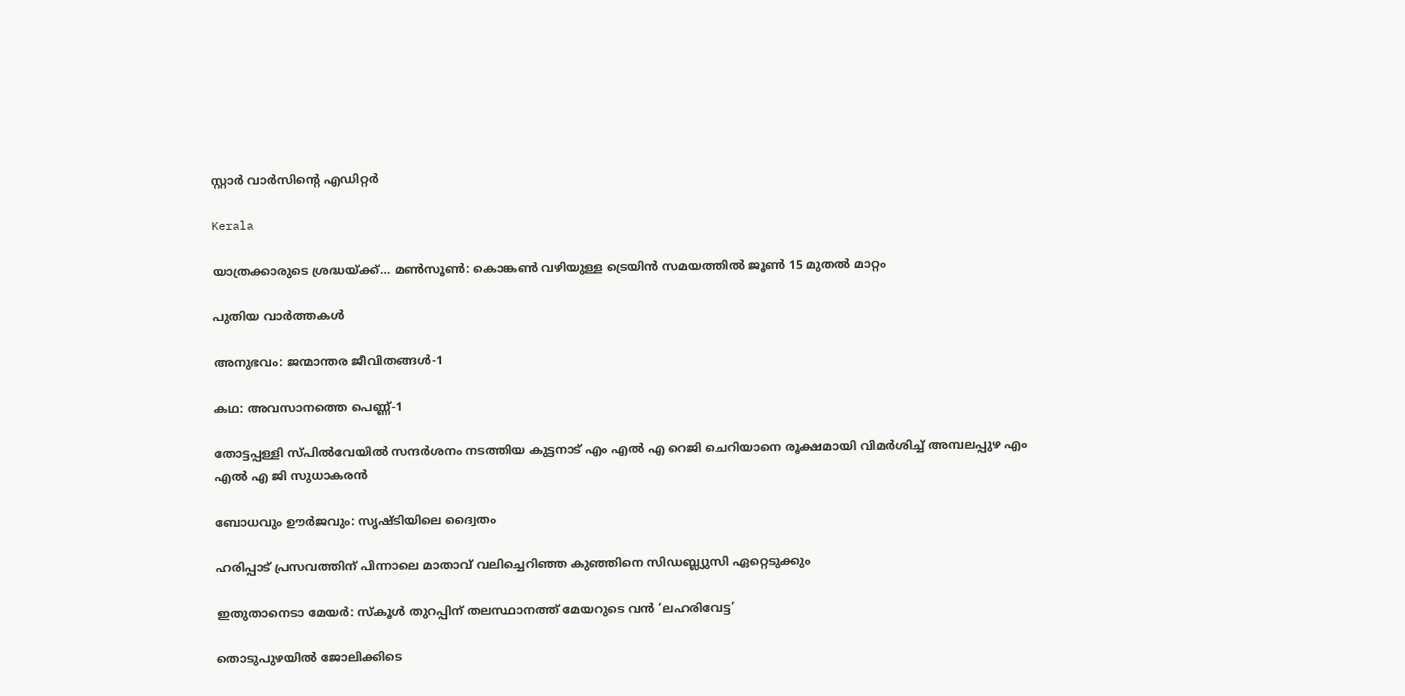സ്റ്റാർ വാർസിന്റെ എഡിറ്റർ

Kerala

യാത്രക്കാരുടെ ശ്രദ്ധയ്‌ക്ക്… മൺസൂൺ: കൊങ്കൺ വഴിയുള്ള ട്രെയിന്‍ സമയത്തിൽ ജൂണ്‍ 15 മുതല്‍ മാറ്റം

പുതിയ വാര്‍ത്തകള്‍

അനുഭവം: ജന്മാന്തര ജീവിതങ്ങള്‍-1

കഥ: അവസാനത്തെ പെണ്ണ്-1

തോട്ടപ്പള്ളി സ്പില്‍വേയില്‍ സന്ദര്‍ശനം നടത്തിയ കുട്ടനാട് എം എല്‍ എ റെജി ചെറിയാനെ രൂക്ഷമായി വിമര്‍ശിച്ച് അമ്പലപ്പുഴ എം എല്‍ എ ജി സുധാകരന്‍

ബോധവും ഊര്‍ജവും: സൃഷ്ടിയിലെ ദ്വൈതം

ഹരിപ്പാട് പ്രസവത്തിന് പിന്നാലെ മാതാവ് വലിച്ചെറിഞ്ഞ കുഞ്ഞിനെ സിഡബ്ല്യുസി ഏറ്റെടുക്കും

ഇതുതാനെടാ മേയർ: സ്‌കൂൾ തുറപ്പിന് തലസ്ഥാനത്ത് മേയറുടെ വൻ ‘ലഹരിവേട്ട’

തൊടുപുഴയിൽ ജോലിക്കിടെ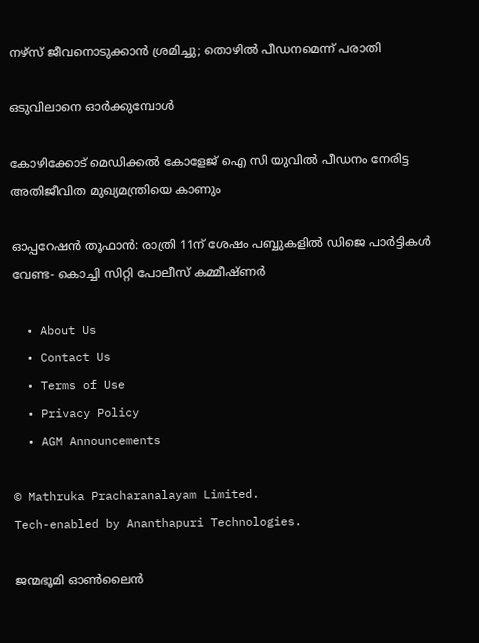നഴ്സ് ജീവനൊടുക്കാൻ ശ്രമിച്ചു; തൊഴിൽ പീഡനമെന്ന് പരാതി

ഒടുവിലാനെ ഓര്‍ക്കുമ്പോള്‍

കോഴിക്കോട് മെഡിക്കല്‍ കോളേജ് ഐ സി യുവില്‍ പീഡനം നേരിട്ട അതിജീവിത മുഖ്യമന്ത്രിയെ കാണും

ഓപ്പറേഷന്‍ തൂഫാന്‍: രാത്രി 11ന് ശേഷം പബ്ബുകളില്‍ ഡിജെ പാര്‍ട്ടികള്‍ വേണ്ട- കൊച്ചി സിറ്റി പോലീസ് കമ്മീഷ്ണർ

  • About Us
  • Contact Us
  • Terms of Use
  • Privacy Policy
  • AGM Announcements

© Mathruka Pracharanalayam Limited.
Tech-enabled by Ananthapuri Technologies.

ജന്മഭൂമി ഓണ്‍ലൈന്‍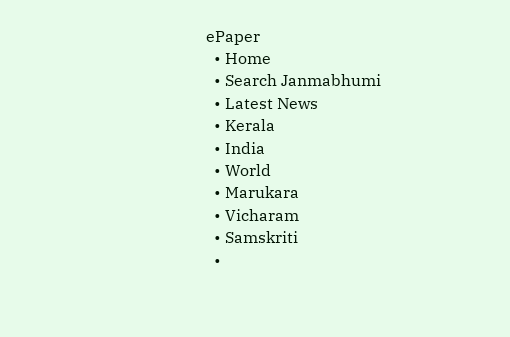ePaper
  • Home
  • Search Janmabhumi
  • Latest News
  • Kerala
  • India
  • World
  • Marukara
  • Vicharam
  • Samskriti
  •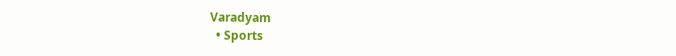Varadyam
  • Sports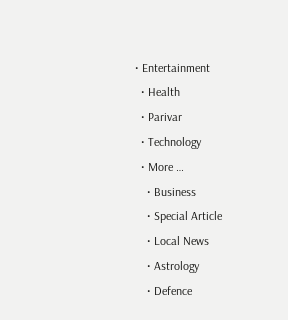• Entertainment
  • Health
  • Parivar
  • Technology
  • More …
    • Business
    • Special Article
    • Local News
    • Astrology
    • Defence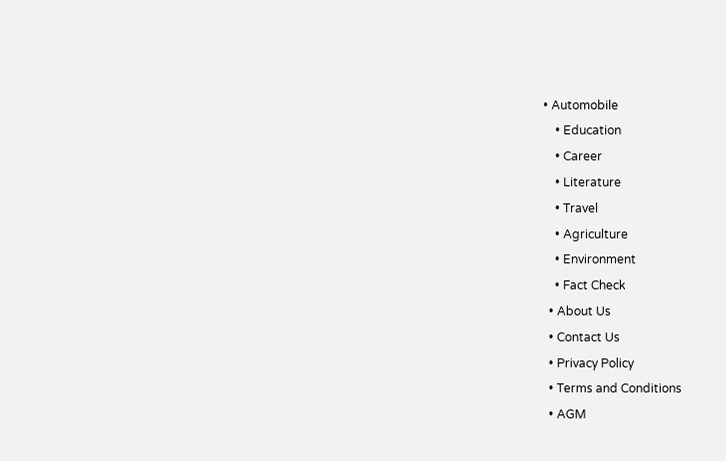• Automobile
    • Education
    • Career
    • Literature
    • Travel
    • Agriculture
    • Environment
    • Fact Check
  • About Us
  • Contact Us
  • Privacy Policy
  • Terms and Conditions
  • AGM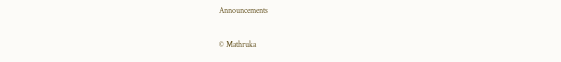Announcements

© Mathruka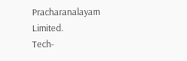Pracharanalayam Limited.
Tech-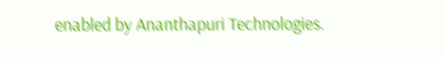enabled by Ananthapuri Technologies.